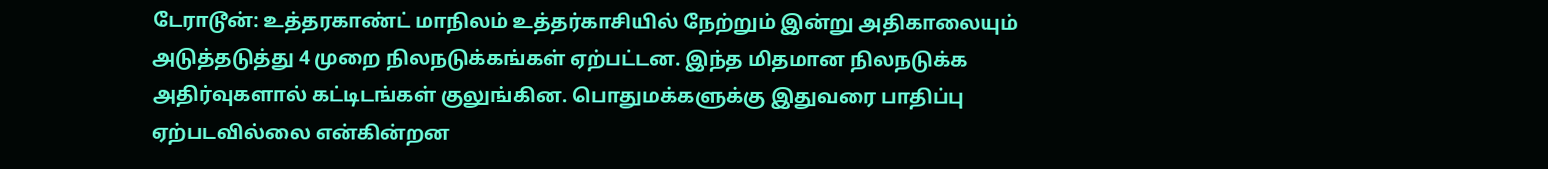டேராடூன்: உத்தரகாண்ட் மாநிலம் உத்தர்காசியில் நேற்றும் இன்று அதிகாலையும் அடுத்தடுத்து 4 முறை நிலநடுக்கங்கள் ஏற்பட்டன. இந்த மிதமான நிலநடுக்க அதிர்வுகளால் கட்டிடங்கள் குலுங்கின. பொதுமக்களுக்கு இதுவரை பாதிப்பு ஏற்படவில்லை என்கின்றன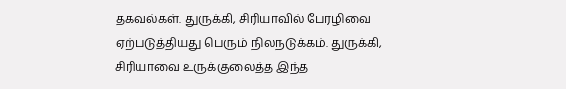தகவல்கள். துருக்கி, சிரியாவில் பேரழிவை ஏற்படுத்தியது பெரும் நிலநடுக்கம். துருக்கி, சிரியாவை உருக்குலைத்த இந்த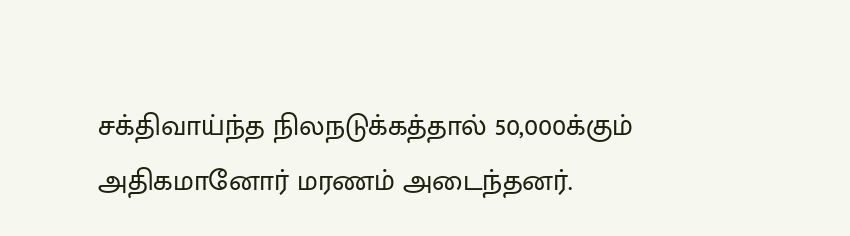சக்திவாய்ந்த நிலநடுக்கத்தால் 50,000க்கும் அதிகமானோர் மரணம் அடைந்தனர்.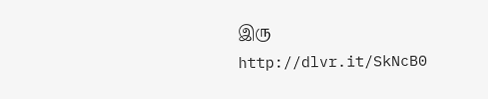இரு
http://dlvr.it/SkNcB0